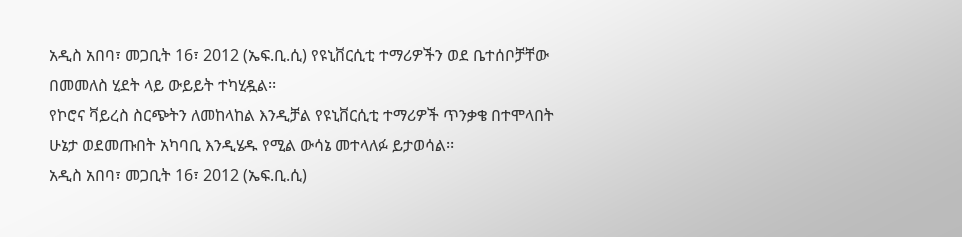አዲስ አበባ፣ መጋቢት 16፣ 2012 (ኤፍ.ቢ.ሲ) የዩኒቨርሲቲ ተማሪዎችን ወደ ቤተሰቦቻቸው በመመለስ ሂደት ላይ ውይይት ተካሂዷል፡፡
የኮሮና ቫይረስ ስርጭትን ለመከላከል እንዲቻል የዩኒቨርሲቲ ተማሪዎች ጥንቃቄ በተሞላበት ሁኔታ ወደመጡበት አካባቢ እንዲሄዱ የሚል ውሳኔ መተላለፉ ይታወሳል፡፡
አዲስ አበባ፣ መጋቢት 16፣ 2012 (ኤፍ.ቢ.ሲ)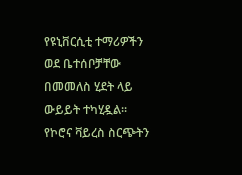የዩኒቨርሲቲ ተማሪዎችን ወደ ቤተሰቦቻቸው በመመለስ ሂደት ላይ ውይይት ተካሂዷል፡፡
የኮሮና ቫይረስ ስርጭትን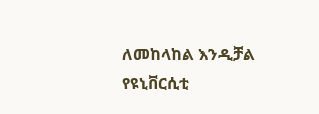ለመከላከል እንዲቻል የዩኒቨርሲቲ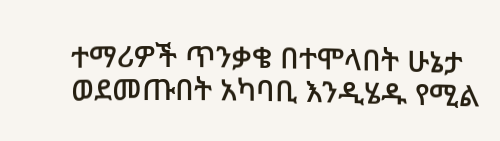ተማሪዎች ጥንቃቄ በተሞላበት ሁኔታ ወደመጡበት አካባቢ እንዲሄዱ የሚል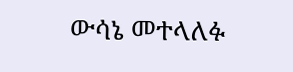ውሳኔ መተላለፉ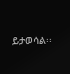ይታወሳል፡፡